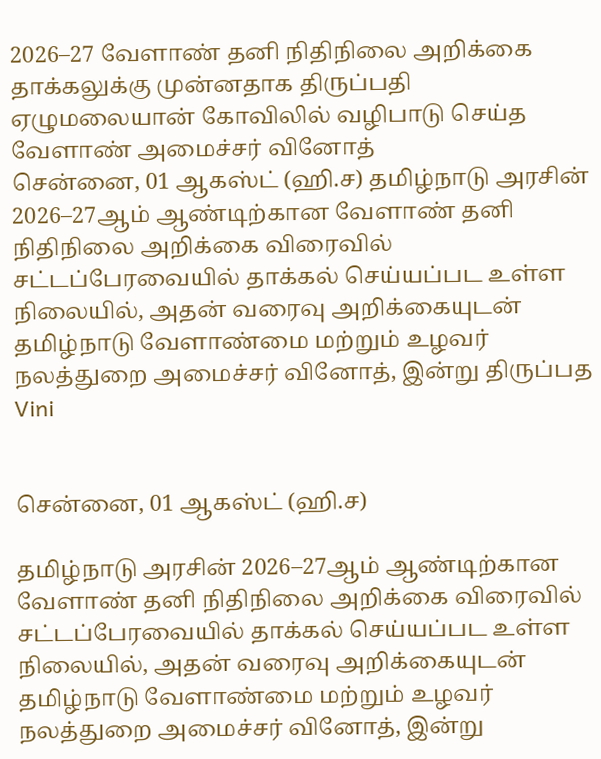2026–27 வேளாண் தனி நிதிநிலை அறிக்கை தாக்கலுக்கு முன்னதாக திருப்பதி ஏழுமலையான் கோவிலில் வழிபாடு செய்த வேளாண் அமைச்சர் வினோத்
சென்னை, 01 ஆகஸ்ட் (ஹி.ச) தமிழ்நாடு அரசின் 2026–27ஆம் ஆண்டிற்கான வேளாண் தனி நிதிநிலை அறிக்கை விரைவில் சட்டப்பேரவையில் தாக்கல் செய்யப்பட உள்ள நிலையில், அதன் வரைவு அறிக்கையுடன் தமிழ்நாடு வேளாண்மை மற்றும் உழவர் நலத்துறை அமைச்சர் வினோத், இன்று திருப்பத
Vini


சென்னை, 01 ஆகஸ்ட் (ஹி.ச)

தமிழ்நாடு அரசின் 2026–27ஆம் ஆண்டிற்கான வேளாண் தனி நிதிநிலை அறிக்கை விரைவில் சட்டப்பேரவையில் தாக்கல் செய்யப்பட உள்ள நிலையில், அதன் வரைவு அறிக்கையுடன் தமிழ்நாடு வேளாண்மை மற்றும் உழவர் நலத்துறை அமைச்சர் வினோத், இன்று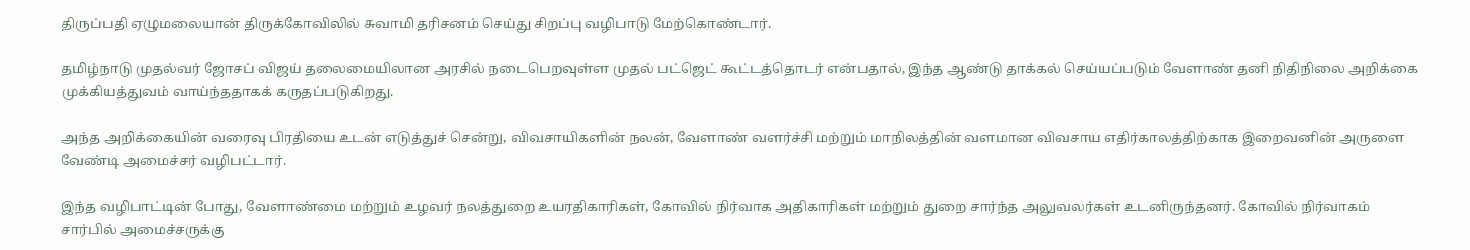திருப்பதி ஏழுமலையான் திருக்கோவிலில் சுவாமி தரிசனம் செய்து சிறப்பு வழிபாடு மேற்கொண்டார்.

தமிழ்நாடு முதல்வர் ஜோசப் விஜய் தலைமையிலான அரசில் நடைபெறவுள்ள முதல் பட்ஜெட் கூட்டத்தொடர் என்பதால், இந்த ஆண்டு தாக்கல் செய்யப்படும் வேளாண் தனி நிதிநிலை அறிக்கை முக்கியத்துவம் வாய்ந்ததாகக் கருதப்படுகிறது.

அந்த அறிக்கையின் வரைவு பிரதியை உடன் எடுத்துச் சென்று, விவசாயிகளின் நலன், வேளாண் வளர்ச்சி மற்றும் மாநிலத்தின் வளமான விவசாய எதிர்காலத்திற்காக இறைவனின் அருளை வேண்டி அமைச்சர் வழிபட்டார்.

இந்த வழிபாட்டின் போது, வேளாண்மை மற்றும் உழவர் நலத்துறை உயரதிகாரிகள், கோவில் நிர்வாக அதிகாரிகள் மற்றும் துறை சார்ந்த அலுவலர்கள் உடனிருந்தனர். கோவில் நிர்வாகம் சார்பில் அமைச்சருக்கு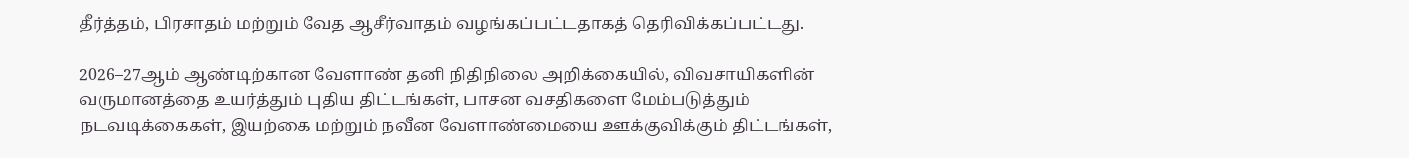தீர்த்தம், பிரசாதம் மற்றும் வேத ஆசீர்வாதம் வழங்கப்பட்டதாகத் தெரிவிக்கப்பட்டது.

2026–27ஆம் ஆண்டிற்கான வேளாண் தனி நிதிநிலை அறிக்கையில், விவசாயிகளின் வருமானத்தை உயர்த்தும் புதிய திட்டங்கள், பாசன வசதிகளை மேம்படுத்தும் நடவடிக்கைகள், இயற்கை மற்றும் நவீன வேளாண்மையை ஊக்குவிக்கும் திட்டங்கள்,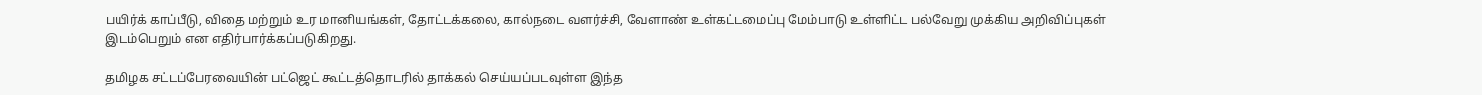பயிர்க் காப்பீடு, விதை மற்றும் உர மானியங்கள், தோட்டக்கலை, கால்நடை வளர்ச்சி, வேளாண் உள்கட்டமைப்பு மேம்பாடு உள்ளிட்ட பல்வேறு முக்கிய அறிவிப்புகள் இடம்பெறும் என எதிர்பார்க்கப்படுகிறது.

தமிழக சட்டப்பேரவையின் பட்ஜெட் கூட்டத்தொடரில் தாக்கல் செய்யப்படவுள்ள இந்த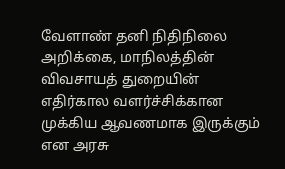வேளாண் தனி நிதிநிலை அறிக்கை, மாநிலத்தின் விவசாயத் துறையின் எதிர்கால வளர்ச்சிக்கான முக்கிய ஆவணமாக இருக்கும் என அரசு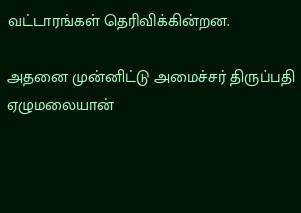வட்டாரங்கள் தெரிவிக்கின்றன.

அதனை முன்னிட்டு அமைச்சர் திருப்பதி ஏழுமலையான்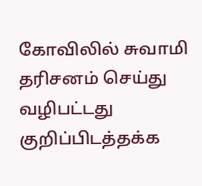கோவிலில் சுவாமி தரிசனம் செய்து வழிபட்டது குறிப்பிடத்தக்க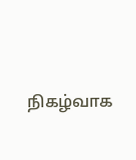நிகழ்வாக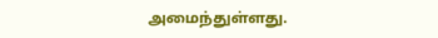அமைந்துள்ளது.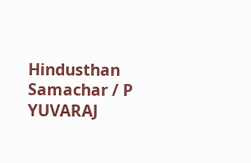Hindusthan Samachar / P YUVARAJ